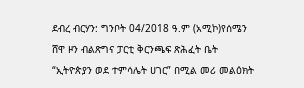ደብረ ብርሃን: ግንቦት 04/2018 ዓ.ም (አሚኮ)የሰሜን ሸዋ ዞን ብልጽግና ፓርቲ ቅርንጫፍ ጽሕፈት ቤት “ኢትዮጵያን ወደ ተምሳሌት ሀገር” በሚል መሪ መልዕክት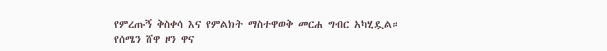የምረጡኝ ቅስቀሳ እና የምልክት ማስተዋወቅ መርሐ ግብር አካሂዷል።
የሰሜን ሸዋ ዞን ዋና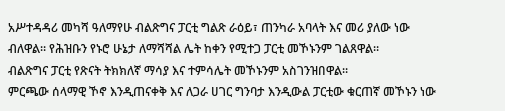አሥተዳዳሪ መካሻ ዓለማየሁ ብልጽግና ፓርቲ ግልጽ ራዕይ፣ ጠንካራ አባላት እና መሪ ያለው ነው ብለዋል። የሕዝቡን የኑሮ ሁኔታ ለማሻሻል ሌት ከቀን የሚተጋ ፓርቲ መኾኑንም ገልጸዋል።
ብልጽግና ፓርቲ የጽናት ትክክለኛ ማሳያ እና ተምሳሌት መኾኑንም አስገንዝበዋል።
ምርጫው ሰላማዊ ኾኖ እንዲጠናቀቅ እና ለጋራ ሀገር ግንባታ እንዲውል ፓርቲው ቁርጠኛ መኾኑን ነው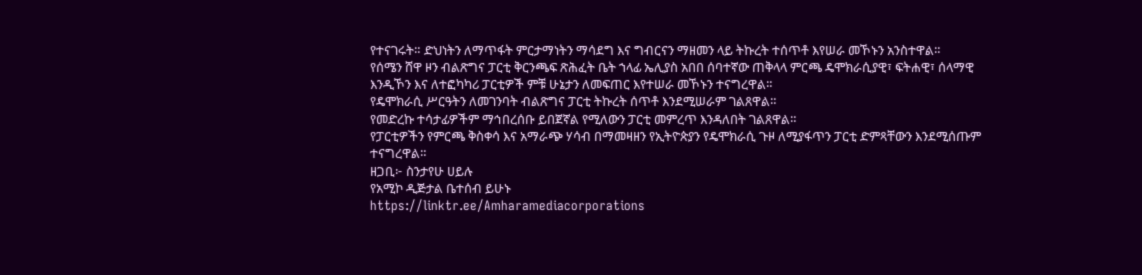የተናገሩት። ድህነትን ለማጥፋት ምርታማነትን ማሳደግ እና ግብርናን ማዘመን ላይ ትኩረት ተሰጥቶ እየሠራ መኾኑን አንስተዋል።
የሰሜን ሸዋ ዞን ብልጽግና ፓርቲ ቅርንጫፍ ጽሕፈት ቤት ኀላፊ ኤሊያስ አበበ ሰባተኛው ጠቅላላ ምርጫ ዴሞክራሲያዊ፣ ፍትሐዊ፣ ሰላማዊ እንዲኾን እና ለተፎካካሪ ፓርቲዎች ምቹ ሁኔታን ለመፍጠር እየተሠራ መኾኑን ተናግረዋል።
የዴሞክራሲ ሥርዓትን ለመገንባት ብልጽግና ፓርቲ ትኩረት ሰጥቶ እንደሚሠራም ገልጸዋል።
የመድረኩ ተሳታፊዎችም ማኅበረሰቡ ይበጀኛል የሚለውን ፓርቲ መምረጥ እንዳለበት ገልጸዋል።
የፓርቲዎችን የምርጫ ቅስቀሳ እና አማራጭ ሃሳብ በማመዛዘን የኢትዮጵያን የዴሞክራሲ ጉዞ ለሚያፋጥን ፓርቲ ድምጻቸውን እንደሚሰጡም ተናግረዋል።
ዘጋቢ፦ ስንታየሁ ሀይሉ
የአሚኮ ዲጅታል ቤተሰብ ይሁኑ
https://linktr.ee/Amharamediacorporations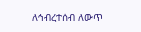ለኅብረተሰብ ለውጥ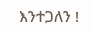እንተጋለን !